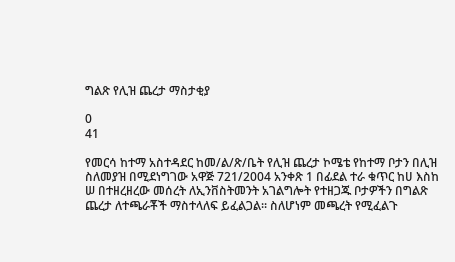ግልጽ የሊዝ ጨረታ ማስታቂያ

0
41

የመርሳ ከተማ አስተዳደር ከመ/ል/ጽ/ቤት የሊዝ ጨረታ ኮሜቴ የከተማ ቦታን በሊዝ ስለመያዝ በሚደነግገው አዋጅ 721/2004 አንቀጽ 1 በፊደል ተራ ቁጥር ከሀ እስከ ሠ በተዘረዘረው መሰረት ለኢንቨስትመንት አገልግሎት የተዘጋጁ ቦታዎችን በግልጽ ጨረታ ለተጫራቾች ማስተላለፍ ይፈልጋል፡፡ ስለሆነም መጫረት የሚፈልጉ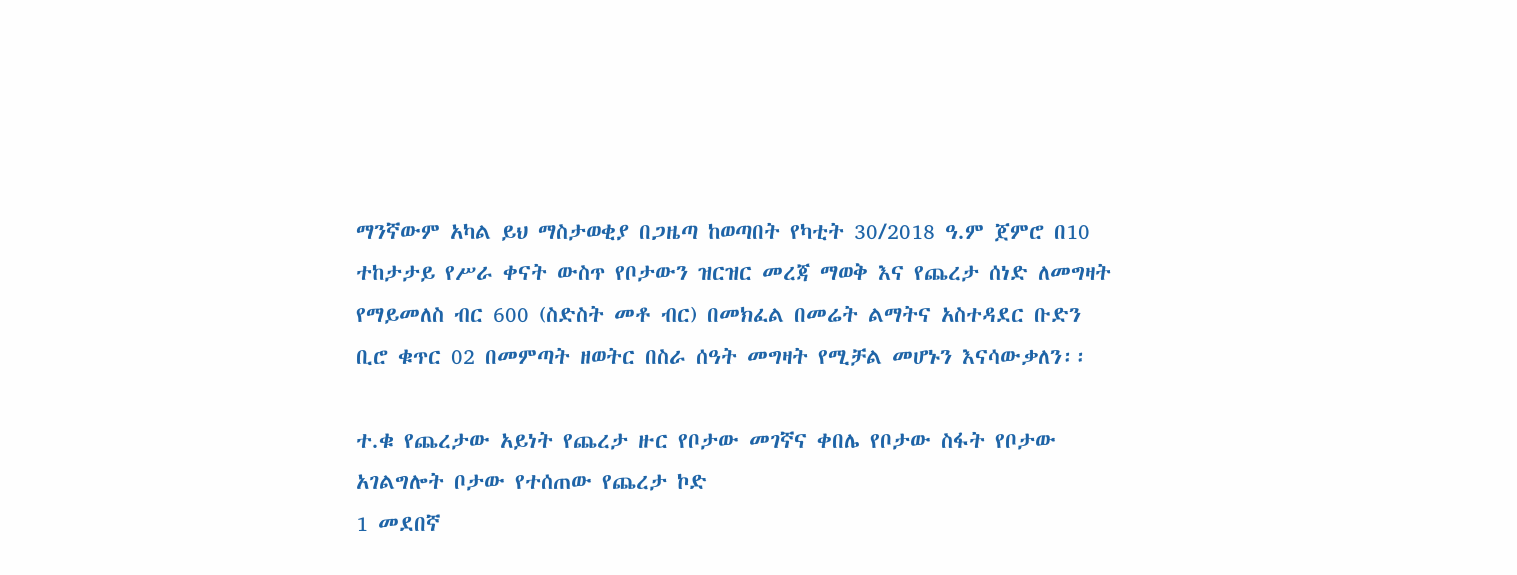ማንኛውም አካል ይህ ማስታወቂያ በጋዜጣ ከወጣበት የካቲት 30/2018 ዓ.ም ጀምሮ በ10 ተከታታይ የሥራ ቀናት ውስጥ የቦታውን ዝርዝር መረጃ ማወቅ እና የጨረታ ሰነድ ለመግዛት የማይመለስ ብር 600 (ስድስት መቶ ብር) በመክፈል በመሬት ልማትና አስተዳደር ቡድን ቢሮ ቁጥር 02 በመምጣት ዘወትር በስራ ሰዓት መግዛት የሚቻል መሆኑን እናሳውቃለን፡፡

ተ.ቁ የጨረታው አይነት የጨረታ ዙር የቦታው መገኛና ቀበሌ የቦታው ስፋት የቦታው አገልግሎት ቦታው የተሰጠው የጨረታ ኮድ
1 መደበኛ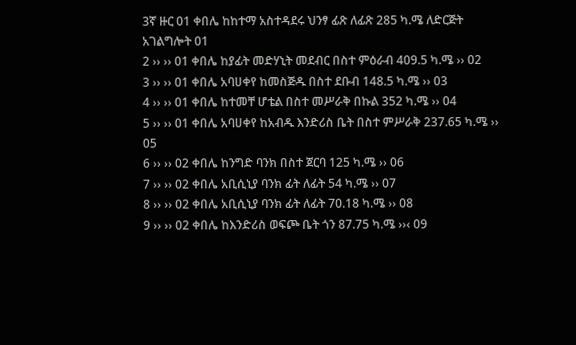3ኛ ዙር 01 ቀበሌ ከከተማ አስተዳደሩ ህንፃ ፊጽ ለፊጽ 285 ካ.ሜ ለድርጅት አገልግሎት 01
2 ›› ›› 01 ቀበሌ ከያፊት መድሃኒት መደብር በስተ ምዕራብ 409.5 ካ.ሜ ›› 02
3 ›› ›› 01 ቀበሌ አባሀቀየ ከመስጅዱ በስተ ደቡብ 148.5 ካ.ሜ ›› 03
4 ›› ›› 01 ቀበሌ ከተመቸ ሆቴል በስተ መሥራቅ በኩል 352 ካ.ሜ ›› 04
5 ›› ›› 01 ቀበሌ አባሀቀየ ከአብዱ እንድሪስ ቤት በስተ ምሥራቅ 237.65 ካ.ሜ ›› 05
6 ›› ›› 02 ቀበሌ ከንግድ ባንክ በስተ ጀርባ 125 ካ.ሜ ›› 06
7 ›› ›› 02 ቀበሌ አቢሲኒያ ባንክ ፊት ለፊት 54 ካ.ሜ ›› 07
8 ›› ›› 02 ቀበሌ አቢሲኒያ ባንክ ፊት ለፊት 70.18 ካ.ሜ ›› 08
9 ›› ›› 02 ቀበሌ ከእንድሪስ ወፍጮ ቤት ጎን 87.75 ካ.ሜ ››‹ 09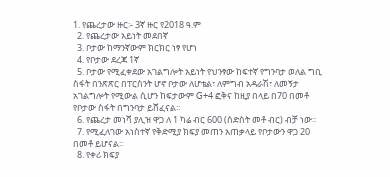1. የጨረታው ዙር፡- 3ኛ ዙር የ2018 ዓ.ም
  2. የጨረታው አይነት መደበኛ
  3. ቦታው ከማንኛውም ክርክር ነፃ የሆነ
  4. የቦታው ደረጃ 1ኛ
  5. ቦታው የሚፈቀደው አገልግሎት አይነት የህንፃው ከፍተኛ የግንባታ ወለል ግቢ ስፋት በንጽጽር በፐርስንት ሆኖ ቦታው ለሆቴል፣ ለምግብ አዳራሽ፣ ለመኝታ አገልግሎት የሚውል ሲሆን ከፍታውም G+4 ፎቅና ከዚያ በላይ በ70 በመቶ የቦታው ስፋት በግንባታ ይሸፈናል፡፡
  6. የጨረታ መነሻ ያሊዝ ዋጋ ለ 1 ካሬ ብር 600 (ስድስት መቶ ብር) ብቻ ነው፡፡
  7. የሚፈለገው አነስተኛ የቅድሚያ ክፍያ መጠን አጠቃላይ የቦታውን ዋጋ 20 በመቶ ይሆናል፡፡
  8. የቀሪ ክፍያ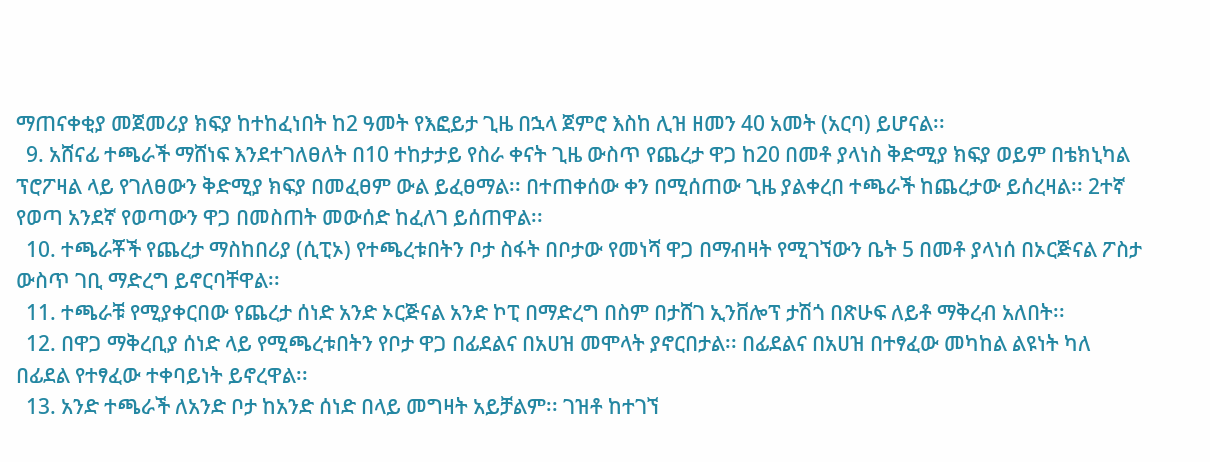ማጠናቀቂያ መጀመሪያ ክፍያ ከተከፈነበት ከ2 ዓመት የእፎይታ ጊዜ በኋላ ጀምሮ እስከ ሊዝ ዘመን 40 አመት (አርባ) ይሆናል፡፡
  9. አሸናፊ ተጫራች ማሸነፍ እንደተገለፀለት በ10 ተከታታይ የስራ ቀናት ጊዜ ውስጥ የጨረታ ዋጋ ከ20 በመቶ ያላነስ ቅድሚያ ክፍያ ወይም በቴክኒካል ፕሮፖዛል ላይ የገለፀውን ቅድሚያ ክፍያ በመፈፀም ውል ይፈፀማል፡፡ በተጠቀሰው ቀን በሚሰጠው ጊዜ ያልቀረበ ተጫራች ከጨረታው ይሰረዛል፡፡ 2ተኛ የወጣ አንደኛ የወጣውን ዋጋ በመስጠት መውሰድ ከፈለገ ይሰጠዋል፡፡
  10. ተጫራቾች የጨረታ ማስከበሪያ (ሲፒኦ) የተጫረቱበትን ቦታ ስፋት በቦታው የመነሻ ዋጋ በማብዛት የሚገኘውን ቤት 5 በመቶ ያላነሰ በኦርጅናል ፖስታ ውስጥ ገቢ ማድረግ ይኖርባቸዋል፡፡
  11. ተጫራቹ የሚያቀርበው የጨረታ ሰነድ አንድ ኦርጅናል አንድ ኮፒ በማድረግ በስም በታሸገ ኢንቨሎፕ ታሽጎ በጽሁፍ ለይቶ ማቅረብ አለበት፡፡
  12. በዋጋ ማቅረቢያ ሰነድ ላይ የሚጫረቱበትን የቦታ ዋጋ በፊደልና በአሀዝ መሞላት ያኖርበታል፡፡ በፊደልና በአሀዝ በተፃፈው መካከል ልዩነት ካለ በፊደል የተፃፈው ተቀባይነት ይኖረዋል፡፡
  13. አንድ ተጫራች ለአንድ ቦታ ከአንድ ሰነድ በላይ መግዛት አይቻልም፡፡ ገዝቶ ከተገኘ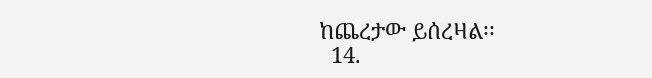ከጨረታው ይሰረዛል፡፡
  14.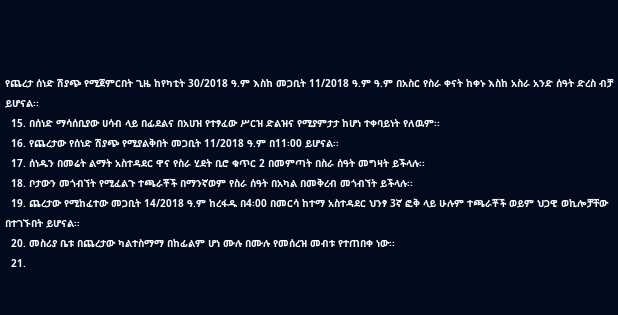የጨረታ ሰነድ ሽያጭ የሚጀምርበት ጊዜ ከየካቲት 30/2018 ዓ.ም እስከ መጋቢት 11/2018 ዓ.ም ዓ.ም በአስር የስራ ቀናት ከቀኑ እስከ አስራ አንድ ሰዓት ድረስ ብቻ ይሆናል፡፡
  15. በሰነድ ማሳሰቢያው ሀሳብ ላይ በፊደልና በአሀዝ የተፃፈው ሥርዝ ድልዝና የሚያምታታ ከሆነ ተቀባይነት የለዉም፡፡
  16. የጨረታው የሰነድ ሽያጭ የሚያልቅበት መጋቢት 11/2018 ዓ.ም በ11፡00 ይሆናል፡፡
  17. ሰነዱን በመሬት ልማት አስተዳደር ዋና የስራ ሂደት ቢሮ ቁጥር 2 በመምጣት በስራ ሰዓት መግዛት ይችላሉ፡፡
  18. ቦታውን መጎብኘት የሚፈልጉ ተጫራቾች በማንኛወም የስራ ሰዓት በአካል በመቅረብ መጎብኘት ይችላሉ፡፡
  19. ጨረታው የሚከፈተው መጋቢት 14/2018 ዓ.ም ከረፋዱ በ4፡00 በመርሳ ከተማ አስተዳደር ህንፃ 3ኛ ፎቅ ላይ ሁሉም ተጫራቾች ወይም ህጋዊ ወኪሎቻቸው በተገኙበት ይሆናል፡፡
  20. መስሪያ ቤቱ በጨረታው ካልተስማማ በከፊልም ሆነ ሙሉ በሙሉ የመሰረዝ መብቱ የተጠበቀ ነው፡፡
  21.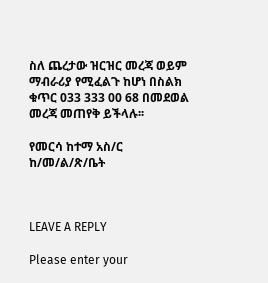ስለ ጨረታው ዝርዝር መረጃ ወይም ማብራሪያ የሚፈልጉ ከሆነ በስልክ ቁጥር 033 333 00 68 በመደወል መረጃ መጠየቅ ይችላሉ፡፡

የመርሳ ከተማ አስ/ር ከ/መ/ል/ጽ/ቤት



LEAVE A REPLY

Please enter your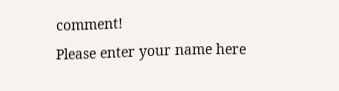comment!
Please enter your name here